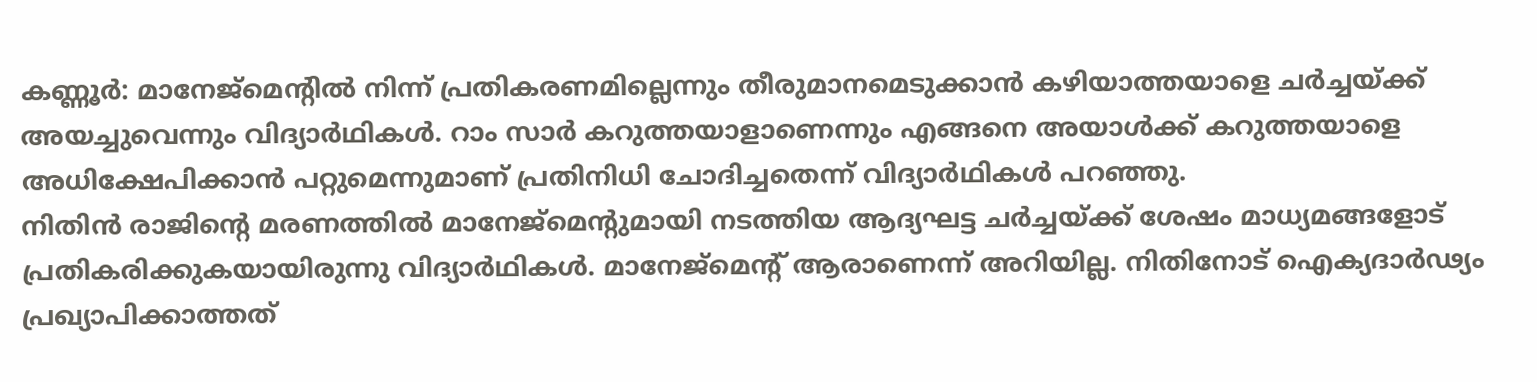കണ്ണൂർ: മാനേജ്മെന്റിൽ നിന്ന് പ്രതികരണമില്ലെന്നും തീരുമാനമെടുക്കാൻ കഴിയാത്തയാളെ ചർച്ചയ്ക്ക് അയച്ചുവെന്നും വിദ്യാർഥികൾ. റാം സാർ കറുത്തയാളാണെന്നും എങ്ങനെ അയാൾക്ക് കറുത്തയാളെ അധിക്ഷേപിക്കാൻ പറ്റുമെന്നുമാണ് പ്രതിനിധി ചോദിച്ചതെന്ന് വിദ്യാർഥികൾ പറഞ്ഞു.
നിതിൻ രാജിന്റെ മരണത്തിൽ മാനേജ്മെന്റുമായി നടത്തിയ ആദ്യഘട്ട ചർച്ചയ്ക്ക് ശേഷം മാധ്യമങ്ങളോട് പ്രതികരിക്കുകയായിരുന്നു വിദ്യാർഥികൾ. മാനേജ്മെന്റ് ആരാണെന്ന് അറിയില്ല. നിതിനോട് ഐക്യദാർഢ്യം പ്രഖ്യാപിക്കാത്തത്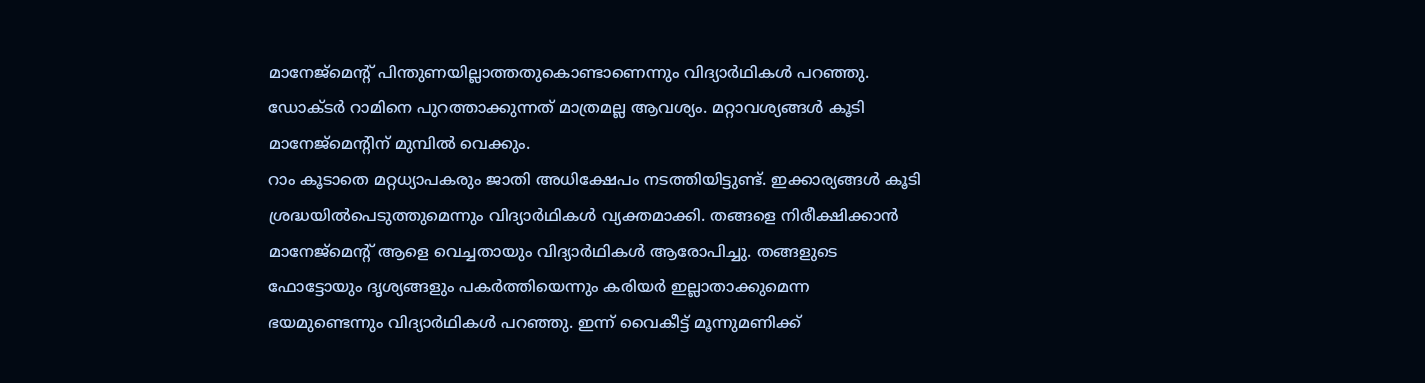മാനേജ്മെന്റ് പിന്തുണയില്ലാത്തതുകൊണ്ടാണെന്നും വിദ്യാർഥികൾ പറഞ്ഞു. ഡോക്ടർ റാമിനെ പുറത്താക്കുന്നത് മാത്രമല്ല ആവശ്യം. മറ്റാവശ്യങ്ങൾ കൂടി മാനേജ്മെന്റിന് മുമ്പിൽ വെക്കും.
റാം കൂടാതെ മറ്റധ്യാപകരും ജാതി അധിക്ഷേപം നടത്തിയിട്ടുണ്ട്. ഇക്കാര്യങ്ങൾ കൂടി ശ്രദ്ധയിൽപെടുത്തുമെന്നും വിദ്യാർഥികൾ വ്യക്തമാക്കി. തങ്ങളെ നിരീക്ഷിക്കാൻ മാനേജ്മെന്റ് ആളെ വെച്ചതായും വിദ്യാർഥികൾ ആരോപിച്ചു. തങ്ങളുടെ ഫോട്ടോയും ദൃശ്യങ്ങളും പകർത്തിയെന്നും കരിയർ ഇല്ലാതാക്കുമെന്ന ഭയമുണ്ടെന്നും വിദ്യാർഥികൾ പറഞ്ഞു. ഇന്ന് വൈകീട്ട് മൂന്നുമണിക്ക്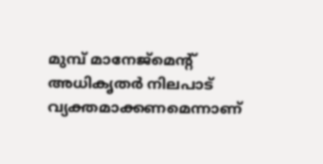മുമ്പ് മാനേജ്മെന്റ് അധികൃതർ നിലപാട് വ്യക്തമാക്കണമെന്നാണ്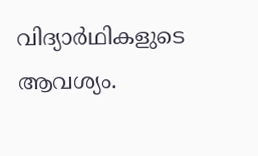വിദ്യാർഥികളുടെ ആവശ്യം.